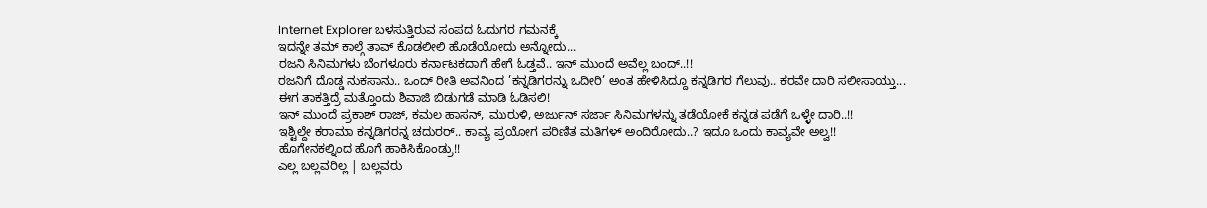Internet Explorer ಬಳಸುತ್ತಿರುವ ಸಂಪದ ಓದುಗರ ಗಮನಕ್ಕೆ
ಇದನ್ನೇ ತಮ್ ಕಾಲ್ಗೆ ತಾವ್ ಕೊಡಲೀಲಿ ಹೊಡೆಯೋದು ಅನ್ನೋದು...
ರಜನಿ ಸಿನಿಮಗಳು ಬೆಂಗಳೂರು ಕರ್ನಾಟಕದಾಗೆ ಹೇಗೆ ಓಡ್ತವೆ.. ಇನ್ ಮುಂದೆ ಅವೆಲ್ಲ ಬಂದ್..!!
ರಜನಿಗೆ ದೊಡ್ಡ ನುಕಸಾನು.. ಒಂದ್ ರೀತಿ ಅವನಿಂದ ’ಕನ್ನಡಿಗರನ್ನು ಒದೀರಿ’ ಅಂತ ಹೇಳಿಸಿದ್ದೂ ಕನ್ನಡಿಗರ ಗೆಲುವು.. ಕರವೇ ದಾರಿ ಸಲೀಸಾಯ್ತು...
ಈಗ ತಾಕತ್ತಿದ್ರೆ ಮತ್ತೊಂದು ಶಿವಾಜಿ ಬಿಡುಗಡೆ ಮಾಡಿ ಓಡಿಸಲಿ!
ಇನ್ ಮುಂದೆ ಪ್ರಕಾಶ್ ರಾಜ್, ಕಮಲ ಹಾಸನ್, ಮುರುಳಿ, ಅರ್ಜುನ್ ಸರ್ಜಾ ಸಿನಿಮಗಳನ್ನು ತಡೆಯೋಕೆ ಕನ್ನಡ ಪಡೆಗೆ ಒಳ್ಳೇ ದಾರಿ..!!
ಇಶ್ಟಿಲ್ದೇ ಕರಾಮಾ ಕನ್ನಡಿಗರನ್ನ ಚದುರರ್.. ಕಾವ್ಯ ಪ್ರಯೋಗ ಪರಿಣಿತ ಮತಿಗಳ್ ಅಂದಿರೋದು..? ಇದೂ ಒಂದು ಕಾವ್ಯವೇ ಅಲ್ವ!!
ಹೊಗೇನಕಲ್ನಿಂದ ಹೊಗೆ ಹಾಕಿಸಿಕೊಂಡ್ರು!!
ಎಲ್ಲ ಬಲ್ಲವರಿಲ್ಲ | ಬಲ್ಲವರು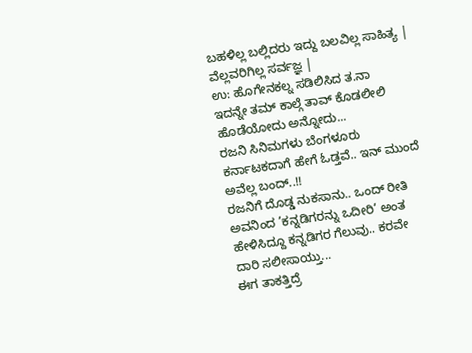ಬಹಳಿಲ್ಲ ಬಲ್ಲಿದರು ಇದ್ದು ಬಲವಿಲ್ಲ ಸಾಹಿತ್ಯ | ವೆಲ್ಲವರಿಗಿಲ್ಲ ಸರ್ವಜ್ಞ |
ಉ: ಹೊಗೇನಕಲ್ನ ಸಡಿಲಿಸಿದ ತ.ನಾ
ಇದನ್ನೇ ತಮ್ ಕಾಲ್ಗೆ ತಾವ್ ಕೊಡಲೀಲಿ ಹೊಡೆಯೋದು ಅನ್ನೋದು...
ರಜನಿ ಸಿನಿಮಗಳು ಬೆಂಗಳೂರು ಕರ್ನಾಟಕದಾಗೆ ಹೇಗೆ ಓಡ್ತವೆ.. ಇನ್ ಮುಂದೆ ಅವೆಲ್ಲ ಬಂದ್..!!
ರಜನಿಗೆ ದೊಡ್ಡ ನುಕಸಾನು.. ಒಂದ್ ರೀತಿ ಅವನಿಂದ ’ಕನ್ನಡಿಗರನ್ನು ಒದೀರಿ’ ಅಂತ ಹೇಳಿಸಿದ್ದೂ ಕನ್ನಡಿಗರ ಗೆಲುವು.. ಕರವೇ ದಾರಿ ಸಲೀಸಾಯ್ತು...
ಈಗ ತಾಕತ್ತಿದ್ರೆ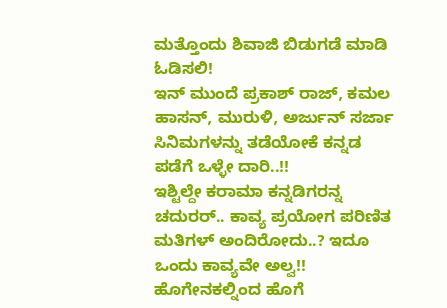ಮತ್ತೊಂದು ಶಿವಾಜಿ ಬಿಡುಗಡೆ ಮಾಡಿ ಓಡಿಸಲಿ!
ಇನ್ ಮುಂದೆ ಪ್ರಕಾಶ್ ರಾಜ್, ಕಮಲ ಹಾಸನ್, ಮುರುಳಿ, ಅರ್ಜುನ್ ಸರ್ಜಾ ಸಿನಿಮಗಳನ್ನು ತಡೆಯೋಕೆ ಕನ್ನಡ ಪಡೆಗೆ ಒಳ್ಳೇ ದಾರಿ..!!
ಇಶ್ಟಿಲ್ದೇ ಕರಾಮಾ ಕನ್ನಡಿಗರನ್ನ ಚದುರರ್.. ಕಾವ್ಯ ಪ್ರಯೋಗ ಪರಿಣಿತ ಮತಿಗಳ್ ಅಂದಿರೋದು..? ಇದೂ ಒಂದು ಕಾವ್ಯವೇ ಅಲ್ವ!!
ಹೊಗೇನಕಲ್ನಿಂದ ಹೊಗೆ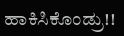ಹಾಕಿಸಿಕೊಂಡ್ರು!!